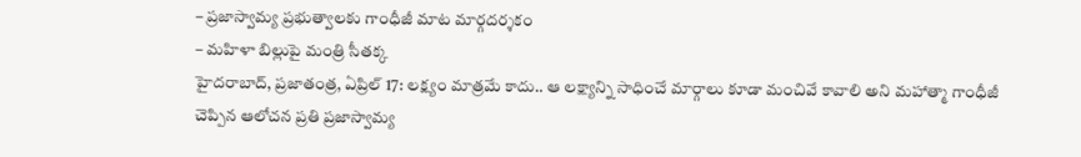– ప్రజాస్వామ్య ప్రభుత్వాలకు గాంధీజీ మాట మార్గదర్శకం
– మహిళా బిల్లుపై మంత్రి సీతక్క
హైదరాబాద్, ప్రజాతంత్ర, ఏప్రిల్ 17: లక్ష్యం మాత్రమే కాదు.. ఆ లక్ష్యాన్ని సాధించే మార్గాలు కూడా మంచివే కావాలి అని మహాత్మా గాంధీజీ చెప్పిన ఆలోచన ప్రతి ప్రజాస్వామ్య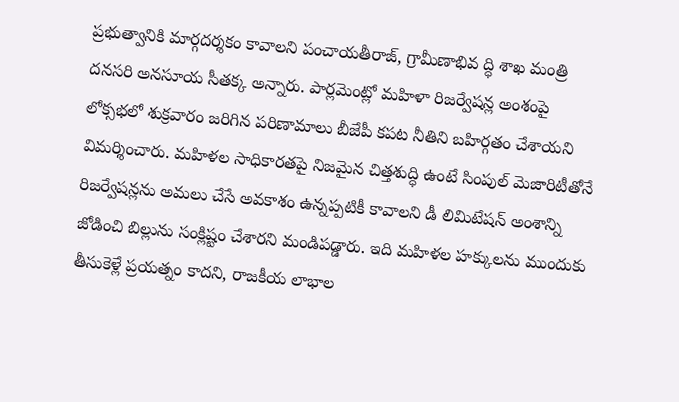ప్రభుత్వానికి మార్గదర్శకం కావాలని పంచాయతీరాజ్, గ్రామీణాభివ ద్ధి శాఖ మంత్రి దనసరి అనసూయ సీతక్క అన్నారు. పార్లమెంట్లో మహిళా రిజర్వేషన్ల అంశంపై లోక్సభలో శుక్రవారం జరిగిన పరిణామాలు బీజేపీ కపట నీతిని బహిర్గతం చేశాయని విమర్శించారు. మహిళల సాధికారతపై నిజమైన చిత్తశుద్ధి ఉంటే సింపుల్ మెజారిటీతోనే రిజర్వేషన్లను అమలు చేసే అవకాశం ఉన్నప్పటికీ కావాలని డీ లిమిటేషన్ అంశాన్ని జోడించి బిల్లును సంక్లిష్టం చేశారని మండిపడ్డారు. ఇది మహిళల హక్కులను ముందుకు తీసుకెళ్లే ప్రయత్నం కాదని, రాజకీయ లాభాల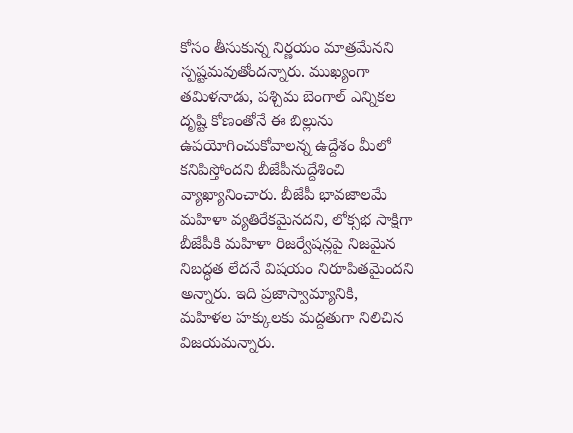కోసం తీసుకున్న నిర్ణయం మాత్రమేనని స్పష్టమవుతోందన్నారు. ముఖ్యంగా తమిళనాడు, పశ్చిమ బెంగాల్ ఎన్నికల దృష్టి కోణంతోనే ఈ బిల్లును ఉపయోగించుకోవాలన్న ఉద్దేశం మీలో కనిపిస్తోందని బీజేపీనుద్దేశించి వ్యాఖ్యానించారు. బీజేపీ భావజాలమే మహిళా వ్యతిరేకమైనదని, లోక్సభ సాక్షిగా బీజేపీకి మహిళా రిజర్వేషన్లపై నిజమైన నిబద్ధత లేదనే విషయం నిరూపితమైందని అన్నారు. ఇది ప్రజాస్వామ్యానికి, మహిళల హక్కులకు మద్దతుగా నిలిచిన విజయమన్నారు.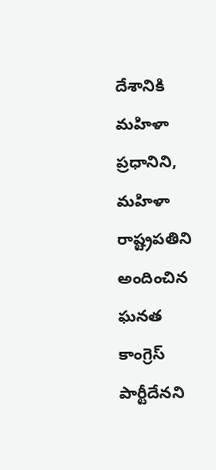దేశానికి మహిళా ప్రధానిని, మహిళా రాష్ట్రపతిని అందించిన ఘనత కాంగ్రెస్ పార్టీదేనని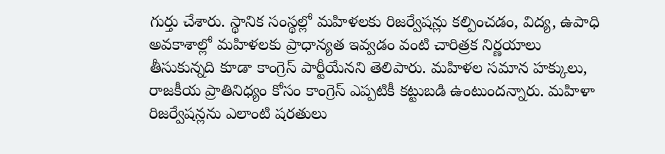గుర్తు చేశారు. స్థానిక సంస్థల్లో మహిళలకు రిజర్వేషన్లు కల్పించడం, విద్య, ఉపాధి అవకాశాల్లో మహిళలకు ప్రాధాన్యత ఇవ్వడం వంటి చారిత్రక నిర్ణయాలు తీసుకున్నది కూడా కాంగ్రెస్ పార్టీయేనని తెలిపారు. మహిళల సమాన హక్కులు, రాజకీయ ప్రాతినిధ్యం కోసం కాంగ్రెస్ ఎప్పటికీ కట్టుబడి ఉంటుందన్నారు. మహిళా రిజర్వేషన్లను ఎలాంటి షరతులు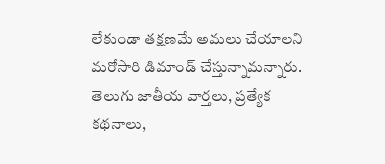లేకుండా తక్షణమే అమలు చేయాలని మరోసారి డిమాండ్ చేస్తున్నామన్నారు.
తెలుగు జాతీయ వార్తలు, ప్రత్యేక కథనాలు,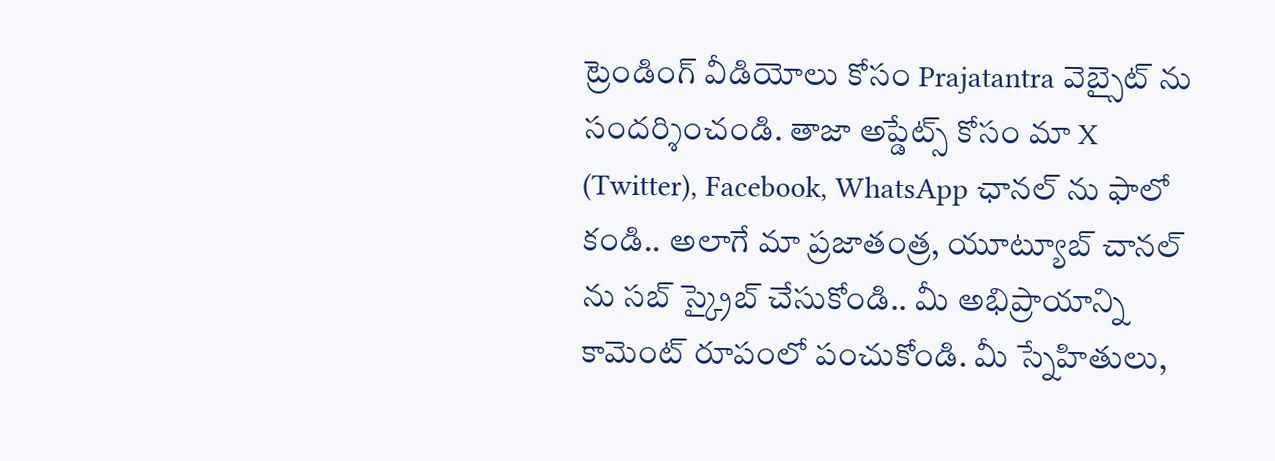ట్రెండింగ్ వీడియోలు కోసం Prajatantra వెబ్సైట్ ను సందర్శించండి. తాజా అప్డేట్స్ కోసం మా X (Twitter), Facebook, WhatsApp ఛానల్ ను ఫాలో కండి.. అలాగే మా ప్రజాతంత్ర, యూట్యూబ్ చానల్ ను సబ్ స్క్రైబ్ చేసుకోండి.. మీ అభిప్రాయాన్ని కామెంట్ రూపంలో పంచుకోండి. మీ స్నేహితులు,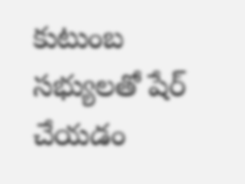కుటుంబ సభ్యులతో షేర్ చేయడం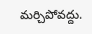మర్చిపోవద్దు.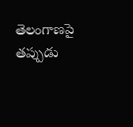తెలంగాణపై తప్పుడు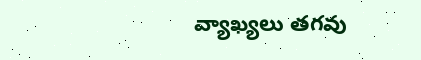వ్యాఖ్యలు తగవు